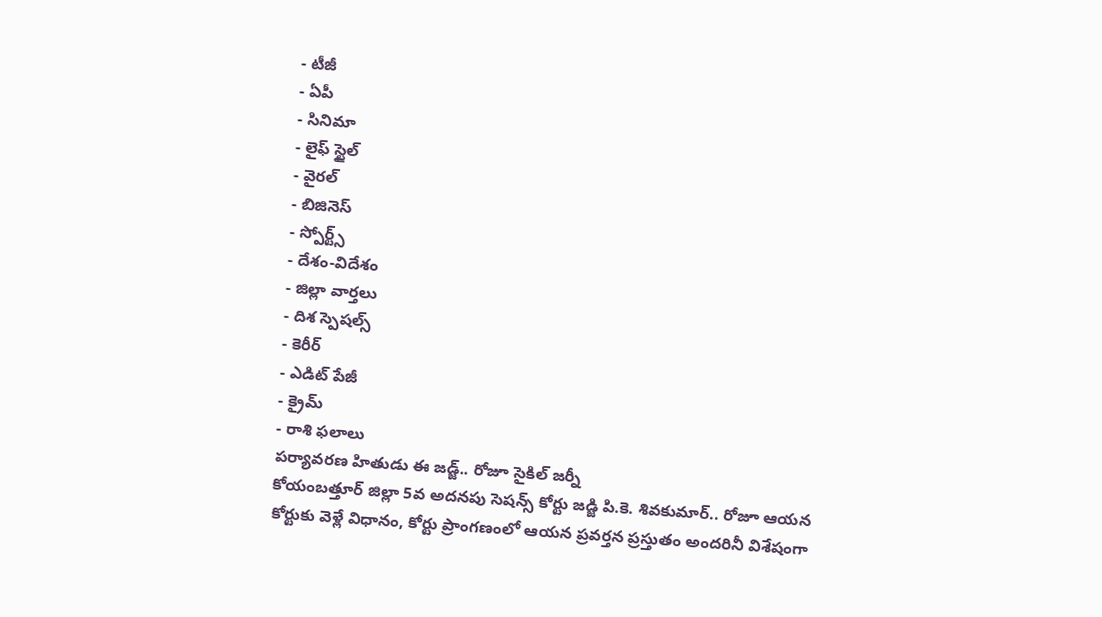- టీజీ
- ఏపీ
- సినిమా
- లైఫ్ స్టైల్
- వైరల్
- బిజినెస్
- స్పోర్ట్స్
- దేశం-విదేశం
- జిల్లా వార్తలు
- దిశ స్పెషల్స్
- కెరీర్
- ఎడిట్ పేజీ
- క్రైమ్
- రాశి ఫలాలు
పర్యావరణ హితుడు ఈ జడ్జ్.. రోజూ సైకిల్ జర్నీ
కోయంబత్తూర్ జిల్లా 5వ అదనపు సెషన్స్ కోర్టు జడ్జి పి.కె. శివకుమార్.. రోజూ ఆయన కోర్టుకు వెళ్లే విధానం, కోర్టు ప్రాంగణంలో ఆయన ప్రవర్తన ప్రస్తుతం అందరినీ విశేషంగా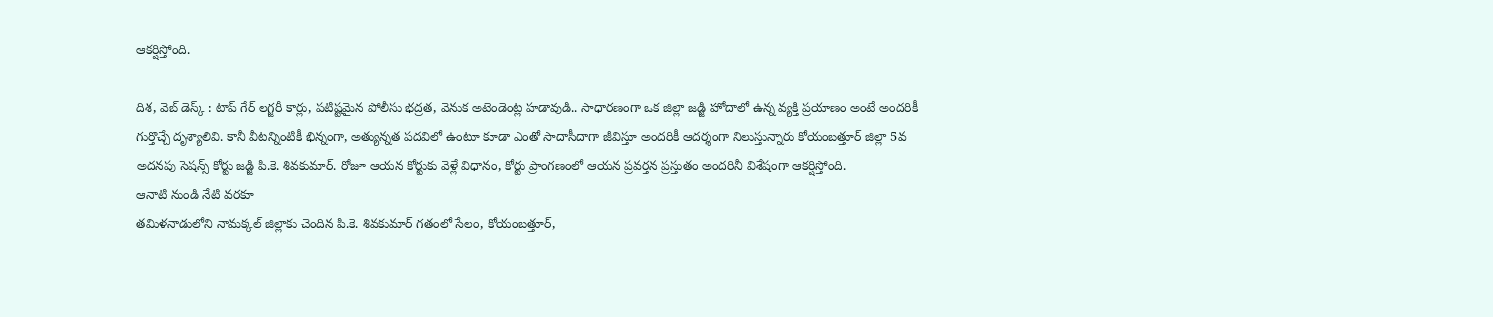ఆకర్షిస్తోంది.

దిశ, వెబ్ డెస్క్ : టాప్ గేర్ లగ్జరీ కార్లు, పటిష్టమైన పోలీసు భద్రత, వెనుక అటెండెంట్ల హడావుడి.. సాధారణంగా ఒక జిల్లా జడ్జి హోదాలో ఉన్న వ్యక్తి ప్రయాణం అంటే అందరికీ గుర్తొచ్చే దృశ్యాలివి. కానీ వీటన్నింటికీ భిన్నంగా, అత్యున్నత పదవిలో ఉంటూ కూడా ఎంతో సాదాసీదాగా జీవిస్తూ అందరికీ ఆదర్శంగా నిలుస్తున్నారు కోయంబత్తూర్ జిల్లా 5వ అదనపు సెషన్స్ కోర్టు జడ్జి పి.కె. శివకుమార్. రోజూ ఆయన కోర్టుకు వెళ్లే విధానం, కోర్టు ప్రాంగణంలో ఆయన ప్రవర్తన ప్రస్తుతం అందరినీ విశేషంగా ఆకర్షిస్తోంది.
ఆనాటి నుండి నేటి వరకూ
తమిళనాడులోని నామక్కల్ జిల్లాకు చెందిన పి.కె. శివకుమార్ గతంలో సేలం, కోయంబత్తూర్,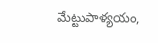మేట్టుపాళ్యయం,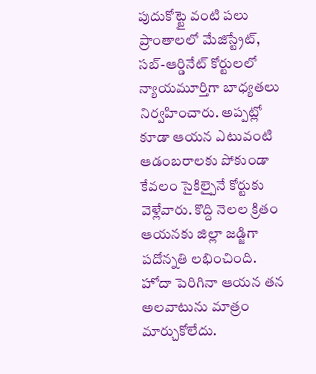పుదుకోట్టై వంటి పలు ప్రాంతాలలో మేజిస్ట్రేట్, సబ్-ఆర్డినేట్ కోర్టులలో న్యాయమూర్తిగా బాధ్యతలు నిర్వహించారు. అప్పట్లో కూడా ఆయన ఎటువంటి ఆడంబరాలకు పోకుండా కేవలం సైకిల్పైనే కోర్టుకు వెళ్లేవారు. కొద్ది నెలల క్రితం ఆయనకు జిల్లా జడ్జిగా పదోన్నతి లభించింది. హోదా పెరిగినా ఆయన తన అలవాటును మాత్రం మార్చుకోలేదు.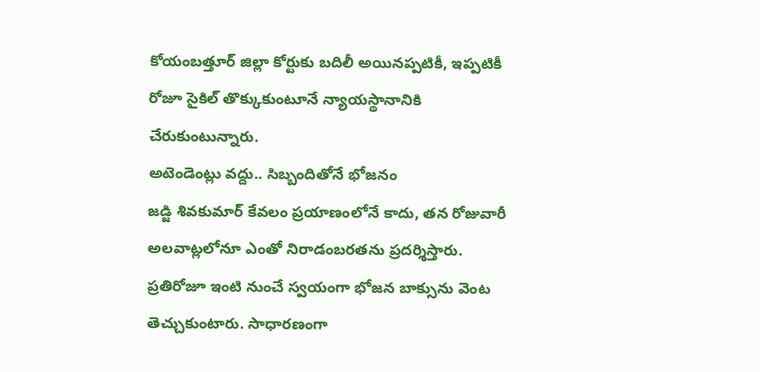కోయంబత్తూర్ జిల్లా కోర్టుకు బదిలీ అయినప్పటికీ, ఇప్పటికీ రోజూ సైకిల్ తొక్కుకుంటూనే న్యాయస్థానానికి చేరుకుంటున్నారు.
అటెండెంట్లు వద్దు.. సిబ్బందితోనే భోజనం
జడ్జి శివకుమార్ కేవలం ప్రయాణంలోనే కాదు, తన రోజువారీ అలవాట్లలోనూ ఎంతో నిరాడంబరతను ప్రదర్శిస్తారు. ప్రతిరోజూ ఇంటి నుంచే స్వయంగా భోజన బాక్సును వెంట తెచ్చుకుంటారు. సాధారణంగా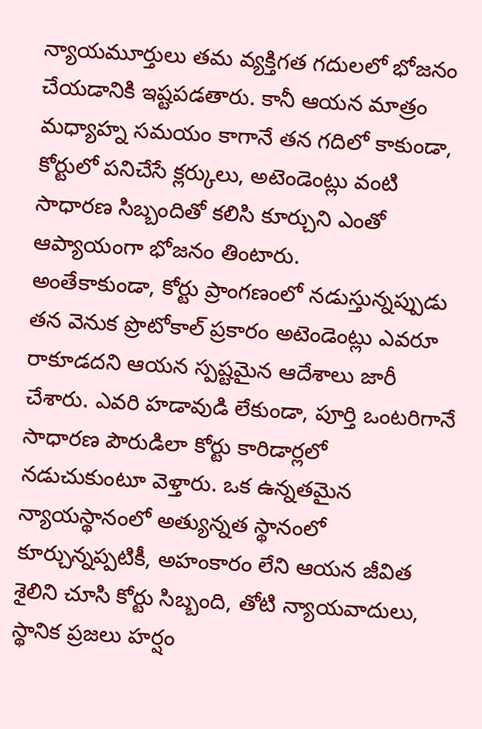న్యాయమూర్తులు తమ వ్యక్తిగత గదులలో భోజనం చేయడానికి ఇష్టపడతారు. కానీ ఆయన మాత్రం మధ్యాహ్న సమయం కాగానే తన గదిలో కాకుండా, కోర్టులో పనిచేసే క్లర్కులు, అటెండెంట్లు వంటి సాధారణ సిబ్బందితో కలిసి కూర్చుని ఎంతో ఆప్యాయంగా భోజనం తింటారు.
అంతేకాకుండా, కోర్టు ప్రాంగణంలో నడుస్తున్నప్పుడు తన వెనుక ప్రొటోకాల్ ప్రకారం అటెండెంట్లు ఎవరూ రాకూడదని ఆయన స్పష్టమైన ఆదేశాలు జారీ చేశారు. ఎవరి హడావుడి లేకుండా, పూర్తి ఒంటరిగానే సాధారణ పౌరుడిలా కోర్టు కారిడార్లలో నడుచుకుంటూ వెళ్తారు. ఒక ఉన్నతమైన న్యాయస్థానంలో అత్యున్నత స్థానంలో కూర్చున్నప్పటికీ, అహంకారం లేని ఆయన జీవిత శైలిని చూసి కోర్టు సిబ్బంది, తోటి న్యాయవాదులు, స్థానిక ప్రజలు హర్షం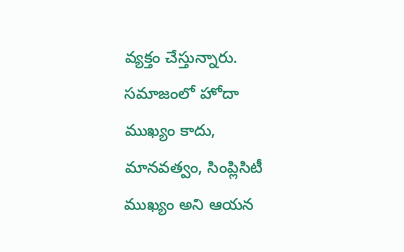వ్యక్తం చేస్తున్నారు. సమాజంలో హోదా ముఖ్యం కాదు, మానవత్వం, సింప్లిసిటీ ముఖ్యం అని ఆయన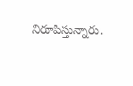నిరూపిస్తున్నారు.